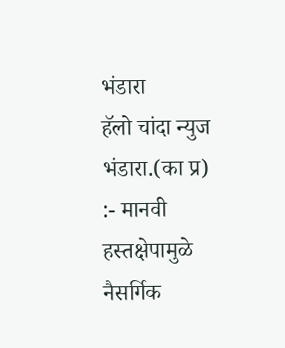भंडारा
हॅलो चांदा न्युज
भंडारा.(का प्र) :- मानवी हस्तक्षेपामुळे नैसर्गिक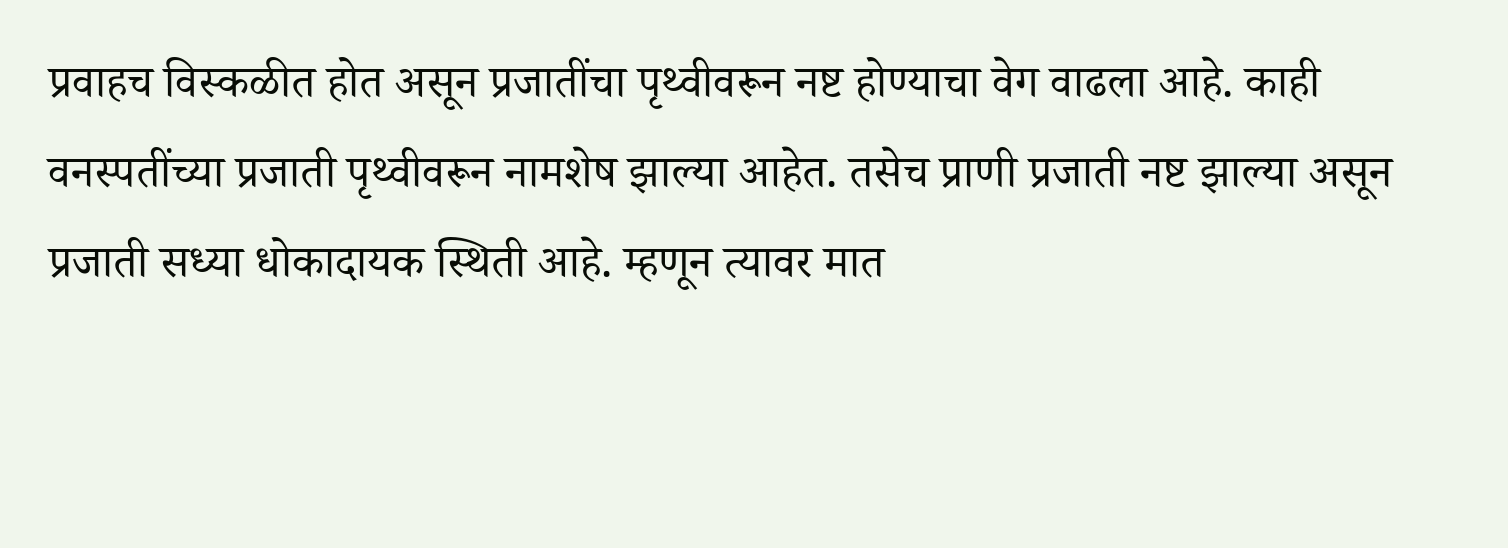प्रवाहच विस्कळीत होत असून प्रजातींचा पृथ्वीवरून नष्ट होण्याचा वेग वाढला आहे. काही वनस्पतींच्या प्रजाती पृथ्वीवरून नामशेष झाल्या आहेत. तसेच प्राणी प्रजाती नष्ट झाल्या असून प्रजाती सध्या धोकादायक स्थिती आहे. म्हणून त्यावर मात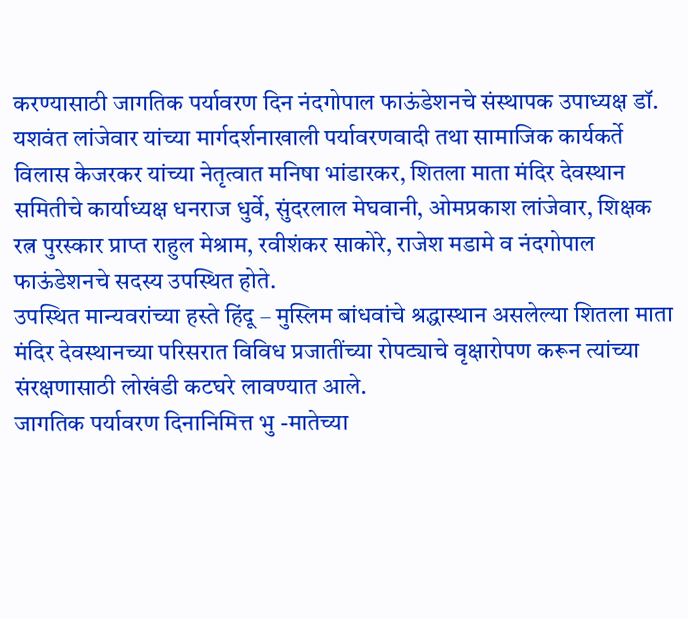करण्यासाठी जागतिक पर्यावरण दिन नंदगोपाल फाऊंडेशनचे संस्थापक उपाध्यक्ष डॉ. यशवंत लांजेवार यांच्या मार्गदर्शनाखाली पर्यावरणवादी तथा सामाजिक कार्यकर्ते विलास केजरकर यांच्या नेतृत्वात मनिषा भांडारकर, शितला माता मंदिर देवस्थान समितीचे कार्याध्यक्ष धनराज धुर्वे, सुंदरलाल मेघवानी, ओमप्रकाश लांजेवार, शिक्षक रत्न पुरस्कार प्राप्त राहुल मेश्राम, रवीशंकर साकोरे, राजेश मडामे व नंदगोपाल फाऊंडेशनचे सदस्य उपस्थित होते.
उपस्थित मान्यवरांच्या हस्ते हिंदू – मुस्लिम बांधवांचे श्रद्धास्थान असलेल्या शितला माता मंदिर देवस्थानच्या परिसरात विविध प्रजातींच्या रोपट्याचे वृक्षारोपण करून त्यांच्या संरक्षणासाठी लोखंडी कटघरे लावण्यात आले.
जागतिक पर्यावरण दिनानिमित्त भु -मातेच्या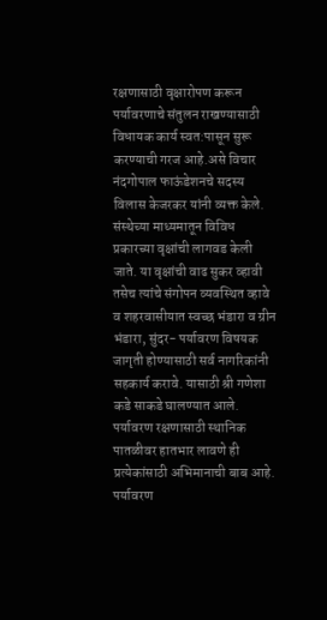रक्षणासाठी वृक्षारोपण करून पर्यावरणाचे संतुलन राखण्यासाठी विधायक कार्य स्वत:पासून सुरू करण्याची गरज आहे.असे विचार नंदगोपाल फाऊंडेशनचे सदस्य विलास केजरकर यांनी व्यक्त केले.
संस्थेच्या माध्यमातून विविध प्रकारच्या वृक्षांची लागवड केली जाते. या वृक्षांची वाढ सुकर व्हावी तसेच त्यांचे संगोपन व्यवस्थित व्हावे व शहरवासीयात स्वच्छ भंडारा व ग्रीन भंडारा, सुंदर- पर्यावरण विषयक जागृती होण्यासाठी सर्व नागरिकांनी सहकार्य करावे. यासाठी श्री गणेशा कडे साकडे घालण्यात आले. पर्यावरण रक्षणासाठी स्थानिक पातळीवर हातभार लावणे ही प्रत्येकांसाठी अभिमानाची बाब आहे. पर्यावरण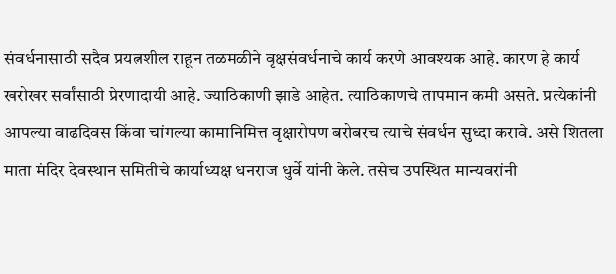संवर्धनासाठी सदैव प्रयत्नशील राहून तळमळीने वृक्षसंवर्धनाचे कार्य करणे आवश्यक आहे. कारण हे कार्य खरोखर सर्वांसाठी प्रेरणादायी आहे. ज्याठिकाणी झाडे आहेत. त्याठिकाणचे तापमान कमी असते. प्रत्येकांनी आपल्या वाढदिवस किंवा चांगल्या कामानिमित्त वृक्षारोपण बरोबरच त्याचे संवर्धन सुध्दा करावे. असे शितला माता मंदिर देवस्थान समितीचे कार्याध्यक्ष धनराज धुर्वे यांनी केले. तसेच उपस्थित मान्यवरांनी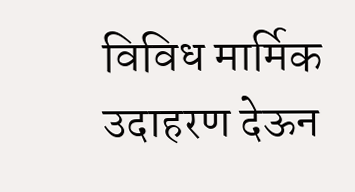विविध मार्मिक उदाहरण देऊन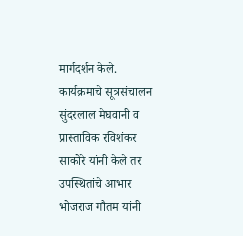मार्गदर्शन केले.
कार्यक्रमाचे सूत्रसंचालन सुंदरलाल मेघवानी व प्रास्ताविक रविशंकर साकोरे यांनी केले तर उपस्थितांचे आभार भोजराज गौतम यांनी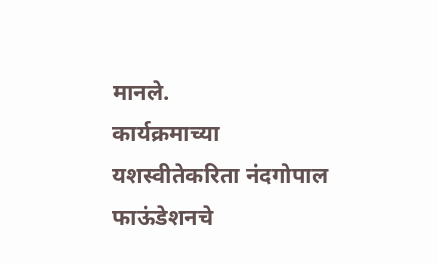मानले.
कार्यक्रमाच्या यशस्वीतेकरिता नंदगोपाल फाऊंडेशनचे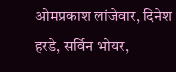ओमप्रकाश लांजेवार, दिनेश हरडे, सर्विन भोयर,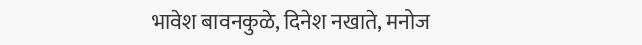भावेश बावनकुळे, दिनेश नखाते, मनोज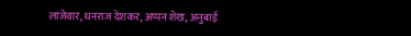लांजेवार, धनराज देशकर, अप्पन शेख, अनुबाई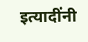इत्यादींनी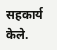सहकार्य केले.